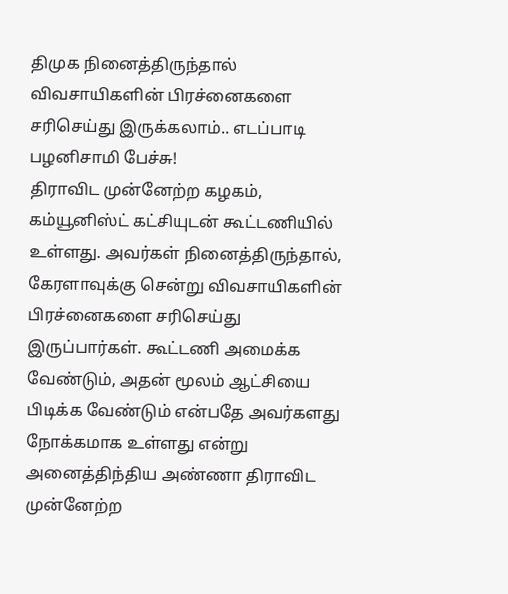திமுக நினைத்திருந்தால் விவசாயிகளின் பிரச்னைகளை சரிசெய்து இருக்கலாம்.. எடப்பாடி பழனிசாமி பேச்சு!
திராவிட முன்னேற்ற கழகம், கம்யூனிஸ்ட் கட்சியுடன் கூட்டணியில் உள்ளது. அவர்கள் நினைத்திருந்தால், கேரளாவுக்கு சென்று விவசாயிகளின் பிரச்னைகளை சரிசெய்து இருப்பார்கள். கூட்டணி அமைக்க வேண்டும், அதன் மூலம் ஆட்சியை பிடிக்க வேண்டும் என்பதே அவர்களது நோக்கமாக உள்ளது என்று அனைத்திந்திய அண்ணா திராவிட முன்னேற்ற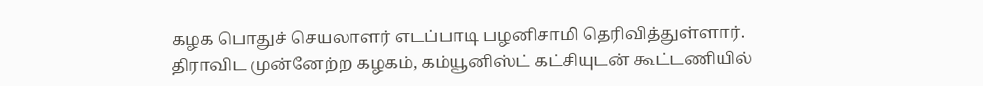கழக பொதுச் செயலாளர் எடப்பாடி பழனிசாமி தெரிவித்துள்ளார்.
திராவிட முன்னேற்ற கழகம், கம்யூனிஸ்ட் கட்சியுடன் கூட்டணியில்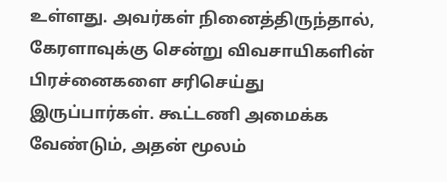உள்ளது. அவர்கள் நினைத்திருந்தால், கேரளாவுக்கு சென்று விவசாயிகளின் பிரச்னைகளை சரிசெய்து இருப்பார்கள். கூட்டணி அமைக்க வேண்டும், அதன் மூலம்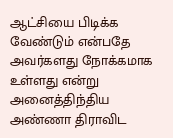ஆட்சியை பிடிக்க வேண்டும் என்பதே அவர்களது நோக்கமாக உள்ளது என்று அனைத்திந்திய அண்ணா திராவிட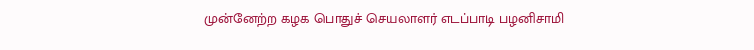முன்னேற்ற கழக பொதுச் செயலாளர் எடப்பாடி பழனிசாமி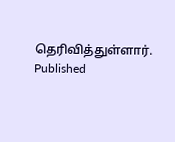தெரிவித்துள்ளார்.
Published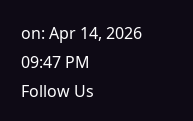on: Apr 14, 2026 09:47 PM
Follow Us